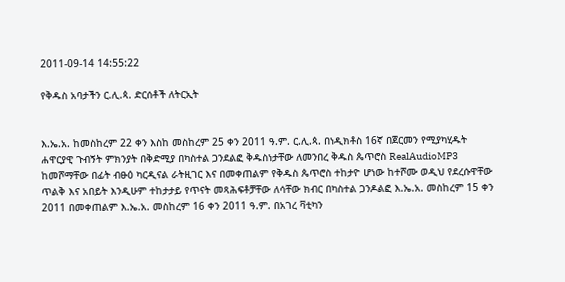2011-09-14 14:55:22

የቅዱስ አባታችን ር.ሊ.ጳ. ድርሰቶች ለትርኢት


እ.ኤ.አ. ከመስከረም 22 ቀን እስከ መስከረም 25 ቀን 2011 ዓ.ም. ር.ሊ.ጳ. በነዲክቶስ 16ኛ በጀርመን የሚያካሂዱት ሐዋርያዊ ጉብኝት ምክንያት በቅድሚያ በካስተል ጋንደልፎ ቅዱስነታቸው ለመንበረ ቅዱስ ጴጥሮስ RealAudioMP3 ከመሾማቸው በፊት ብፁዕ ካርዲናል ራትዚገር እና በመቀጠልም የቅዱስ ጴጥሮስ ተከታዮ ሆነው ከተሾሙ ወዲህ የደረሱዋቸው ጥልቅ እና አበይት እንዲሁም ተከታታይ የጥናት መጻሕፍቶቻቸው ለሳቸው ክብር በካስተል ጋንዶልፎ እ.ኤ.አ. መስከረም 15 ቀን 2011 በመቀጠልም እ.ኤ.አ. መስከረም 16 ቀን 2011 ዓ.ም. በአገረ ቫቲካን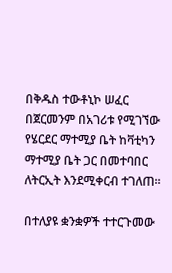በቅዱስ ተውቶኒኮ ሠፈር በጀርመንም በአገሪቱ የሚገኘው የሄርደር ማተሚያ ቤት ከቫቲካን ማተሚያ ቤት ጋር በመተባበር ለትርኢት እንደሚቀርብ ተገለጠ።

በተለያዩ ቋንቋዎች ተተርጉመው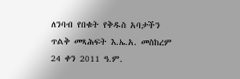ለንባብ የበቁት የቅዱስ አባታችን ጥልቅ መጻሕፍት እ.ኤ.አ. መስከረም 24 ቀን 2011 ዓ.ም.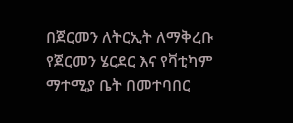በጀርመን ለትርኢት ለማቅረቡ የጀርመን ሄርደር እና የቫቲካም ማተሚያ ቤት በመተባበር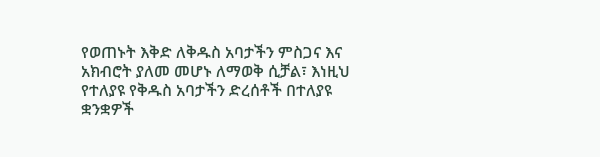የወጠኑት እቅድ ለቅዱስ አባታችን ምስጋና እና አክብሮት ያለመ መሆኑ ለማወቅ ሲቻል፣ እነዚህ የተለያዩ የቅዱስ አባታችን ድረሰቶች በተለያዩ ቋንቋዎች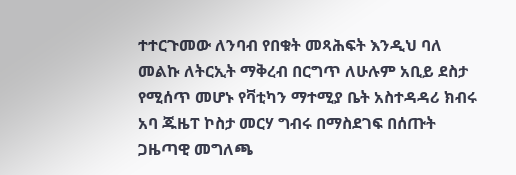ተተርጉመው ለንባብ የበቁት መጻሕፍት እንዲህ ባለ መልኩ ለትርኢት ማቅረብ በርግጥ ለሁሉም አቢይ ደስታ የሚሰጥ መሆኑ የቫቲካን ማተሚያ ቤት አስተዳዳሪ ክብሩ አባ ጁዜፐ ኮስታ መርሃ ግብሩ በማስደገፍ በሰጡት ጋዜጣዊ መግለጫ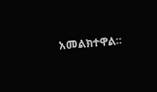አመልክተዋል።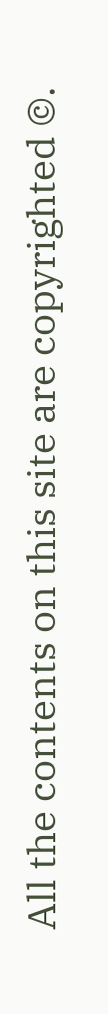All the contents on this site are copyrighted ©.